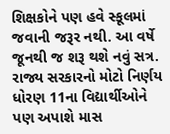શિક્ષકોને પણ હવે સ્કૂલમાં જવાની જરૂર નથી. આ વર્ષે જૂનથી જ શરૂ થશે નવું સત્ર. રાજ્ય સરકારનો મોટો નિર્ણય
ધોરણ 11ના વિદ્યાર્થીઓને પણ અપાશે માસ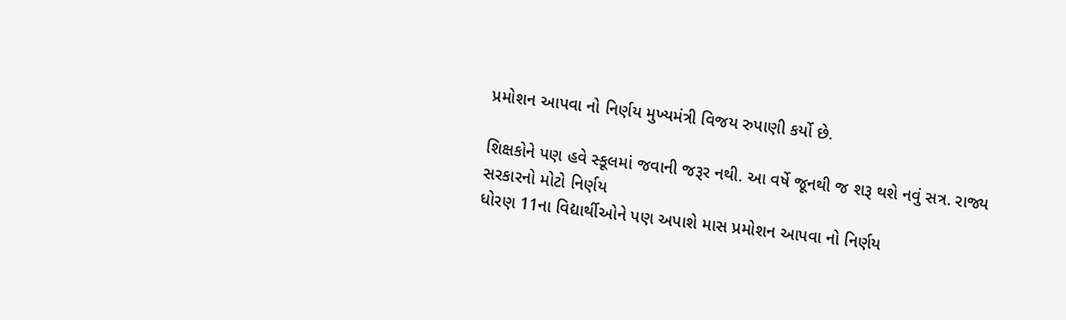પ્રમોશન આપવા નો નિર્ણય મુખ્યમંત્રી વિજય રુપાણી કર્યો છે.

શિક્ષકોને પણ હવે સ્કૂલમાં જવાની જરૂર નથી. આ વર્ષે જૂનથી જ શરૂ થશે નવું સત્ર. રાજ્ય સરકારનો મોટો નિર્ણય
ધોરણ 11ના વિદ્યાર્થીઓને પણ અપાશે માસ પ્રમોશન આપવા નો નિર્ણય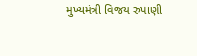મુખ્યમંત્રી વિજય રુપાણી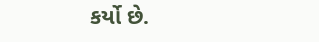કર્યો છે.